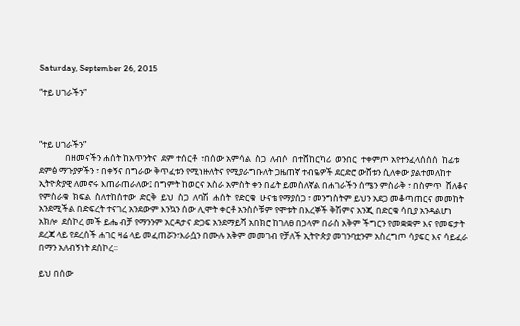Saturday, September 26, 2015

“ተይ ሀገራችን”



“ተይ ሀገራችን”
             በዘመናችን ሐሰት ከአጥንትና  ደም ተሰርቶ  ፣በሰው አምሳል  ስጋ  ለብሶ  በተሸከርካሪ  ወንበር  ተቀምጦ አየተንፈላሰሰሰ  ከፊቱ ደምፅ ማጉያዎችን ፣ በቀኝና በግራው ቅጥፈቱን የሚነዙለትና የሚያራግቡለት ጋዜጠኛ ተብዬዎች ደርድሮ ውሸቱን ሲለቀው ያልተመለከተ ኢትዮጵያዊ ለመኖሩ እጠራጠራለው፤ በግምት ከወርና አስራ አምስት ቀን በፊት ይመስለኛል በሐገራችን ሰሜን ምስራቅ ፣ በስምጥ  ሸለቆና  የምስራቁ  ክፍል  ስለተከሰተው  ድርቅ  ይህ  ስጋ  ለባሽ  ሐሰት  የድርቁ  ሁናቴ የማያሰጋ ፣ መንግስትም ይህን አደጋ መቆጣጠርና መመከት አንደሚችል በድፍረት ተናገረ አንደውም እንኳን ሰው ሊሞት ቀርቶ አንስሶቹም የሞቱት በእረኞች ቅሽምና አንጂ በድርቁ ሳቢያ አንዳልሆነ አክሎ  ደሰኮረ መች ይሔ ብቻ የማንንም አርዳታና ድጋፍ አንደማይሻ አበክሮ ከገለፀ በኃላም በራስ አቅም ችግርን የመቋቋም እና የመፍታት ደረጃ ላይ የደረሰች ሐገር ዛሬ ላይ መፈጠሯን፣እራሷን በሙሉ አቅም መመገብ የቻለች ኢትዮጵያ መገንባቷንም አስረግጦ ሳያፍር እና ሳይፈራ በማን አለብኝነት ደሰኮረ፡፡

ይህ በሰው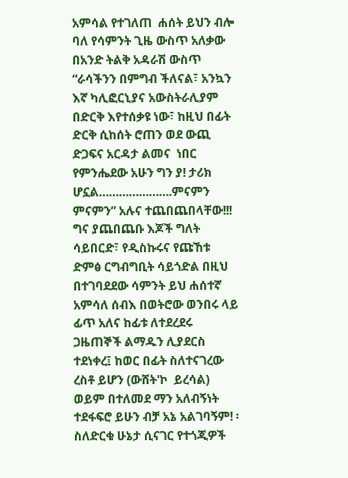አምሳል የተገለጠ  ሐሰት ይህን ብሎ ባለ የሳምንት ጊዜ ውስጥ አለቃው በአንድ ትልቅ አዳራሽ ውስጥ “ራሳችንን በምግብ ችለናል፣ አንኳን እኛ ካሊፎርኒያና አውስትራሊያም በድርቅ እየተሰቃዩ ነው፣ ከዚህ በፊት ድርቅ ሲከሰት ሮጠን ወደ ውጪ ድጋፍና አርዳታ ልመና  ነበር የምንሔደው አሁን ግን ያ! ታሪክ ሆኗል………………….ምናምን  ምናምን” አሉና ተጨበጨበላቸው!!! ግና ያጨበጨቡ እጆች ግለት ሳይበርድ፣ የዲስኩሩና የጩኸቱ ድምፅ ርግብግቢት ሳይጎድል በዚህ በተገባደደው ሳምንት ይህ ሐሰተኛ አምሳለ ሰብእ በወትሮው ወንበሩ ላይ ፊጥ አለና ከፊቱ ለተደረደሩ ጋዜጠኞች ልማዱን ሊያደርስ ተደነቀረ፤ ከወር በፊት ስለተናገረው ረስቶ ይሆን (ውሸት'ኮ  ይረሳል) ወይም በተለመደ ማን አለብኝነት ተደፋፍሮ ይሁን ብቻ አኔ አልገባኝም! ፡ ስለድርቁ ሁኔታ ሲናገር የተጎጂዎች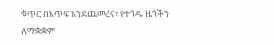ቁጥር በእጥፍ አንደጨመረና፣ የተጎዱ ዜጎችን ለማቋቋም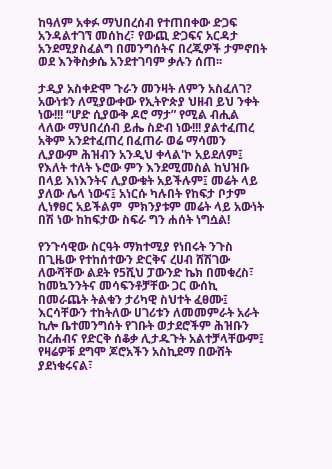ከዓለም አቀፉ ማህበረሰብ የተጠበቀው ድጋፍ  አንዳልተገኘ መሰከረ፣ የውጪ ድጋፍና አርዳታ አንደሚያስፈልግ በመንግሰትና በረጂዎች ታምኖበት ወደ እንቅስቃሴ አንደተገባም ቃሉን ሰጠ፡፡

ታዲያ አስቀድሞ ጉራን መንዛት ለምን አስፈለገ? አውነቱን ለሚያውቀው የኢትዮጵያ ህዘብ ይህ ንቀት ነው!!! “ሆድ ሲያውቅ ዶሮ ማታ” የሚል ብሒል ላለው ማህበረሰብ ይሔ ስድብ ነው!!! ያልተፈጠረ አቅም አንደተፈጠረ በፈጠራ ወሬ ማሳመን ሊያውም ሕዝብን አንዲህ ቀላል'ኮ አይደለም፤ የእለት ተለት ኑሮው ምን እንደሚመስል ከህዝቡ በላይ እነእንትና ሊያውቁት አይችሉም፤ መሬት ላይ ያለው ሌላ ነውና፤ አነርሱ ካሉበት የከፍታ ቦታም ሊነፃፀር አይችልም  ምክንያቱም መሬት ላይ አውነት በሽ ነው ከከፍታው ስፍራ ግን ሐሰት ነግሷል!

የንጉሳዊው ስርዓት ማክተሚያ የነበሩት ንጉስ በጊዜው የተከሰተውን ድርቅና ረሀብ ሸሽገው ለውሻቸው ልደት የ5ሺህ ፓውንድ ኬክ በመቁረስ፣ ከመኳንንትና መሳፍንቶቻቸው ጋር ውሰኪ በመራጨት ትልቁን ታሪካዊ ስህተት ፈፀሙ፤ እርሳቸውን ተከትለው ሀገሪቱን ለመመምራት አራት ኪሎ ቤተመንግሰት የገቡት ወታደሮችም ሕዝቡን ከረሐብና የድርቅ ሰቆቃ ሊታዱጉት አልተቻላቸውም፤ የዛሬዎቹ ደግሞ ጆሮአችን አስኪደማ በውሸት ያደነቁሩናል፣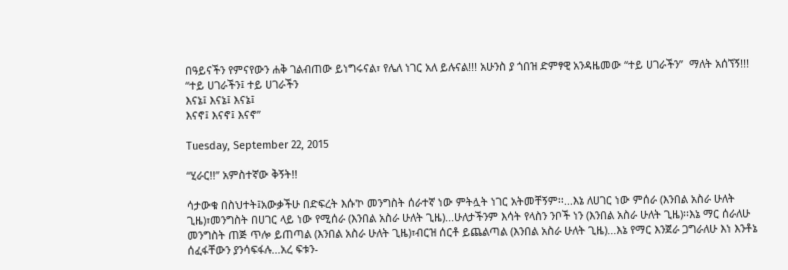በዓይናችን የምናየውን ሐቅ ገልብጠው ይነግሩናል፣ የሌለ ነገር አለ ይሉናል!!! አሁንስ ያ ጎበዝ ድምፃዊ አንዳዜመው “ተይ ሀገራችን”  ማለት አሰኘኝ!!!
“ተይ ሀገራችን፤ ተይ ሀገራችን
እናኔ፤ እናኔ፤ እናኔ፤
እናኖ፤ እናኖ፤ እናኖ”

Tuesday, September 22, 2015

“ሂራር!!” አምስተኛው ቅኝት!!

ሳታውቁ በስህተት፤አውቃችሁ በድፍረት እሱ'ኮ መንግስት ሰራተኛ ነው ምትሏት ነገር አትመቸኝም፡፡...እኔ ለሀገር ነው ምሰራ (እንበል አስራ ሁለት ጊዜ)፣መንግስት በሀገር ላይ ነው የሚሰራ (እንበል አስራ ሁለት ጊዜ)...ሁለታችንም እሳት የላስን ንቦች ነን (እንበል አስራ ሁለት ጊዜ)፡፡እኔ ማር ሰራለሁ መንግስት ጠጅ ጥሎ ይጠጣል (እንበል አስራ ሁለት ጊዜ)፣ብርዝ ሰርቶ ይጨልጣል (እንበል አስራ ሁለት ጊዜ)...እኔ የማር እንጀራ ጋግራለሁ እነ እንቶኔ ሰፈፋቸውን ያንሳፍፋሉ...አረ ፍቱን-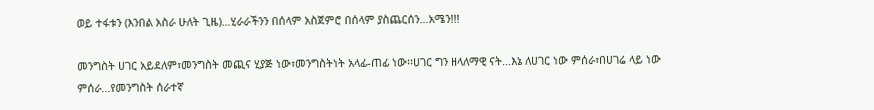ወይ ተፋቱን (እንበል አስራ ሁለት ጊዜ)…ሂራራችንን በሰላም አስጀምሮ በሰላም ያስጨርሰን…አሜን!!!

መንግስት ሀገር አይደለም፣መንግስት መጪና ሂያጅ ነው፣መንግስትነት አላፊ-ጠፊ ነው፡፡ሀገር ግን ዘላለማዊ ናት...እኔ ለሀገር ነው ምሰራ፣በሀገሬ ላይ ነው ምሰራ...የመንግስት ሰራተኛ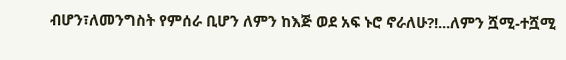ብሆን፣ለመንግስት የምሰራ ቢሆን ለምን ከእጅ ወደ አፍ ኑሮ ኖራለሁ?!...ለምን ሿሚ-ተሿሚ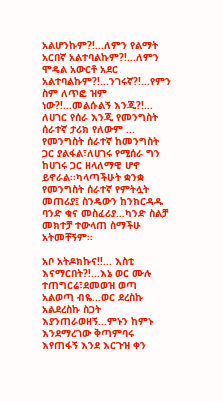አልሆንኩም?!...ለምን የልማት አርበኛ አልተባልኩም?!...ለምን ሞዴል አውርቶ አደር አልተባልኩም?!...ንገሩኛ?!...የምን ስም ለጥፎ ዝም ነው?!...መልሱልኝ እንጂ?!... ለሀገር የሰራ እንጂ የመንግስት ሰራተኛ ታሪክ የለውም ... የመንግስት ሰራተኛ ከመንግስት ጋር ያልፋል፣ለሀገሩ የሚሰራ ግን ከሀገሩ ጋር ዘላለማዊ ሆኖ ይኖራል፡፡ካላጣችሁት ቋንቋ የመንግስት ሰራተኛ የምትሏት መጠሪያ፤ ስንዴውን ከንክርዳዱ ባንድ ቁና መስፈሪያ…ካንድ ስልቻ መክተቻ ተውላጠ ስማችሁ አትመቸኝም፡፡

አቦ አትዶክኩና!!... እስቲ እናማርበት?!...እኔ ወር ሙሉ ተጠግርሬ፣ደመወዝ ወጣ አልወጣ ብዬ...ወር ደረስኩ አልደረስኩ ስጋት እያንጠራወዘኝ...ምኑን ከምኑ እንደማረገው ቅጣምባሩ እየጠፋኝ እንደ እርጉዝ ቀን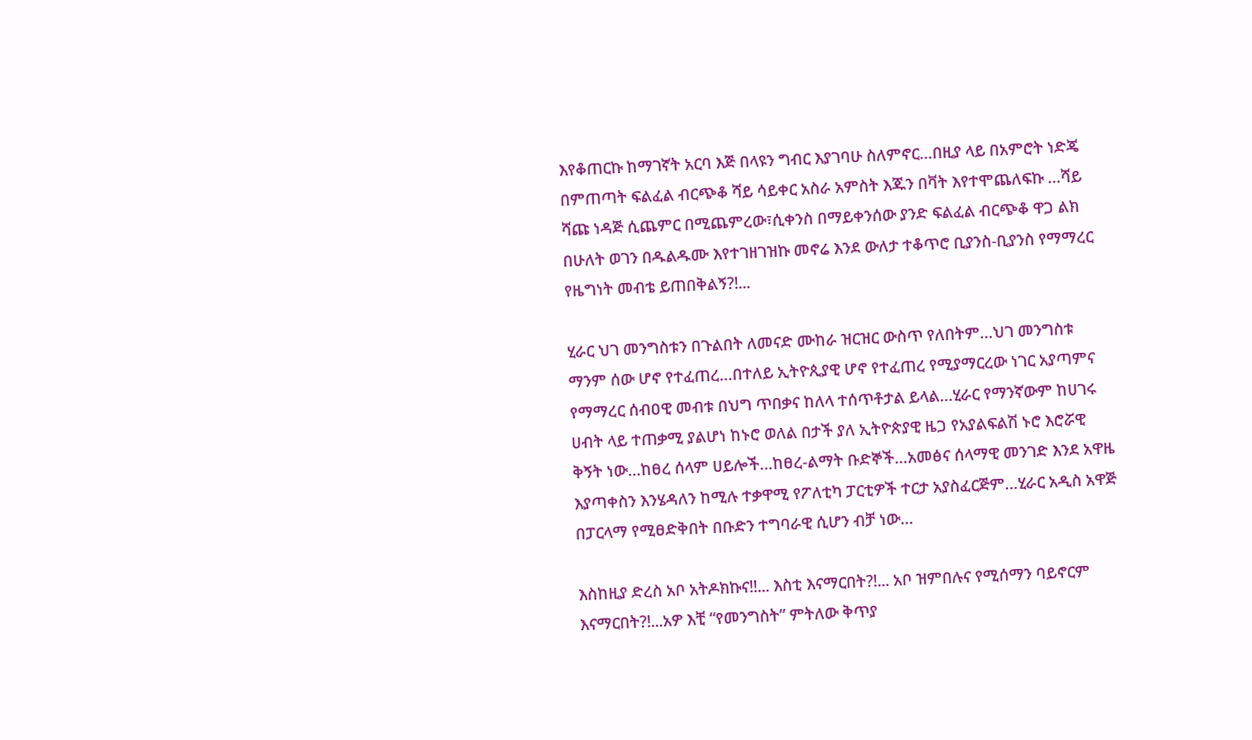እየቆጠርኩ ከማገኛት አርባ እጅ በላዩን ግብር እያገባሁ ስለምኖር…በዚያ ላይ በአምሮት ነድጄ በምጠጣት ፍልፈል ብርጭቆ ሻይ ሳይቀር አስራ አምስት እጁን በቫት እየተሞጨለፍኩ …ሻይ ሻጩ ነዳጅ ሲጨምር በሚጨምረው፣ሲቀንስ በማይቀንሰው ያንድ ፍልፈል ብርጭቆ ዋጋ ልክ በሁለት ወገን በዱልዱሙ እየተገዘገዝኩ መኖሬ እንደ ውለታ ተቆጥሮ ቢያንስ-ቢያንስ የማማረር የዜግነት መብቴ ይጠበቅልኝ?!...

ሂራር ህገ መንግስቱን በጉልበት ለመናድ ሙከራ ዝርዝር ውስጥ የለበትም…ህገ መንግስቱ ማንም ሰው ሆኖ የተፈጠረ…በተለይ ኢትዮጲያዊ ሆኖ የተፈጠረ የሚያማርረው ነገር አያጣምና የማማረር ሰብዐዊ መብቱ በህግ ጥበቃና ከለላ ተሰጥቶታል ይላል…ሂራር የማንኛውም ከሀገሩ ሀብት ላይ ተጠቃሚ ያልሆነ ከኑሮ ወለል በታች ያለ ኢትዮጵያዊ ዜጋ የአያልፍልሽ ኑሮ እሮሯዊ ቅኝት ነው…ከፀረ ሰላም ሀይሎች…ከፀረ-ልማት ቡድኞች…አመፅና ሰላማዊ መንገድ እንደ አዋዜ እያጣቀስን እንሄዳለን ከሚሉ ተቃዋሚ የፖለቲካ ፓርቲዎች ተርታ አያስፈርጅም…ሂራር አዲስ አዋጅ በፓርላማ የሚፀድቅበት በቡድን ተግባራዊ ሲሆን ብቻ ነው…

እስከዚያ ድረስ አቦ አትዶክኩና!!... እስቲ እናማርበት?!... አቦ ዝምበሉና የሚሰማን ባይኖርም እናማርበት?!...አዎ እቺ “የመንግስት” ምትለው ቅጥያ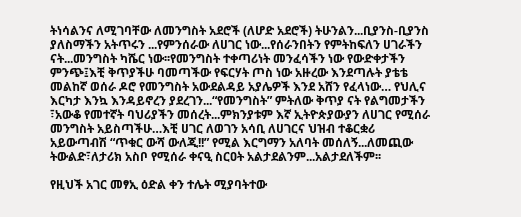ትነሳልንና ለሚገባቸው ለመንግስት አደሮች (ለሆድ አደሮች) ትሁንልን...ቢያንስ-ቢያንስ ያለስማችን አትጥሩን ...የምንሰራው ለሀገር ነው...የሰራንበትን የምትከፍለን ሀገራችን ናት...መንግስት ካሼር ነው፡፡የመንግስት ተቀጣሪነት መንፈሳችን ነው የውድቀታችን ምንጭ፤እቺ ቅጥያችሁ ባመጣችው የፍርሃት ጦስ ነው አዙረው እንደጣሉት ያቴቴ መልከኛ ወሰራ ዶሮ የመንግስት አውደልዳይ አያሌዎች እንደ አሸን የፈላነው… የህሊና እርካታ እንኳ እንዳይኖረን ያደረገን...“የመንግስት” ምትለው ቅጥያ ናት የልግመታችን ፣አውቆ የመተኛት ባህሪያችን መሰረት...ምክንያቱም እኛ ኢትዮጵያውያን ለሀገር የሚሰራ መንግስት አይስጣችሁ…እቺ ሀገር ለወገን አሳቢ ለሀገርና ህዝብ ተቆርቋሪ አይውጣብሽ “ጥቁር ውሻ ውለጂ!!” የሚል እርግማን አለባት መሰለኝ...ለመጪው ትውልድ፣ለታሪክ አስቦ የሚሰራ ቀናዒ ስርዐት አልታደልንም...አልታደለችም፡፡

የዚህች አገር መፃኢ ዕድል ቀን ተሌት ሚያባትተው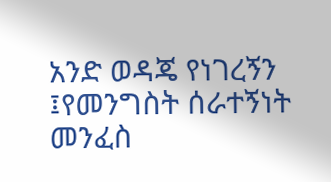አንድ ወዳጄ የነገረኝን ፤የመንግስት ሰራተኝነት መንፈስ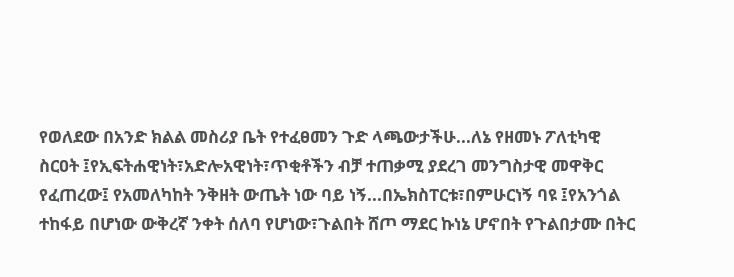የወለደው በአንድ ክልል መስሪያ ቤት የተፈፀመን ጉድ ላጫውታችሁ...ለኔ የዘመኑ ፖለቲካዊ ስርዐት ፤የኢፍትሐዊነት፣አድሎአዊነት፣ጥቂቶችን ብቻ ተጠቃሚ ያደረገ መንግስታዊ መዋቅር የፈጠረው፤ የአመለካከት ንቅዘት ውጤት ነው ባይ ነኝ...በኤክስፐርቱ፣በምሁርነኝ ባዩ ፤የአንጎል ተከፋይ በሆነው ውቅረኛ ንቀት ሰለባ የሆነው፣ጉልበት ሸጦ ማደር ኩነኔ ሆኖበት የጉልበታሙ በትር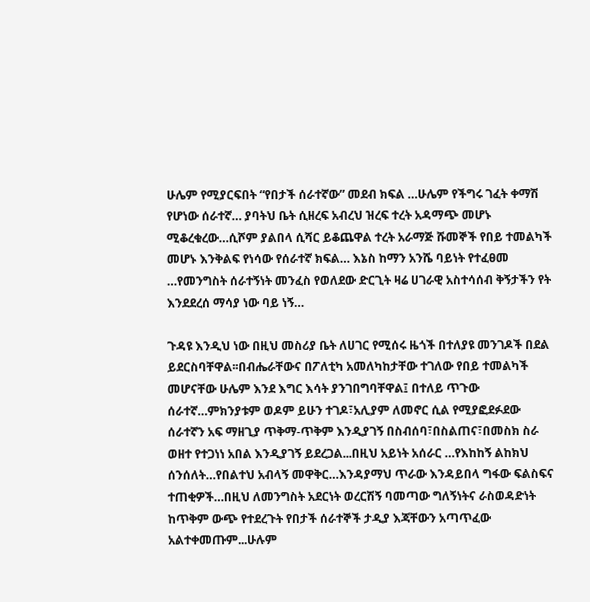ሁሌም የሚያርፍበት “የበታች ሰራተኛው” መደብ ክፍል …ሁሌም የችግሩ ገፈት ቀማሽ የሆነው ሰራተኛ… ያባትህ ቤት ሲዘረፍ አብረህ ዝረፍ ተረት አዳማጭ መሆኑ ሚቆረቁረው…ሲሾም ያልበላ ሲሻር ይቆጨዋል ተረት አራማጅ ሹመኞች የበይ ተመልካች መሆኑ እንቅልፍ የነሳው የሰራተኛ ክፍል… እኔስ ከማን አንሼ ባይነት የተፈፀመ …የመንግስት ሰራተኝነት መንፈስ የወለደው ድርጊት ዛሬ ሀገራዊ አስተሳሰብ ቅኝታችን የት እንደደረሰ ማሳያ ነው ባይ ነኝ…

ጉዳዩ እንዲህ ነው በዚህ መስሪያ ቤት ለሀገር የሚሰሩ ዜጎች በተለያዩ መንገዶች በደል ይደርስባቸዋል፡፡በብሔራቸውና በፖለቲካ አመለካከታቸው ተገለው የበይ ተመልካች መሆናቸው ሁሌም እንደ እግር እሳት ያንገበግባቸዋል፤ በተለይ ጥጉው ሰራተኛ…ምክንያቱም ወዶም ይሁን ተገዶ፣አሊያም ለመኖር ሲል የሚያፎደፉደው ሰራተኛን አፍ ማዘጊያ ጥቅማ-ጥቅም እንዲያገኝ በስብሰባ፣በስልጠና፣በመስክ ስራ ወዘተ የተጋነነ አበል እንዲያገኝ ይደረጋል...በዚህ አይነት አሰራር …የእከከኝ ልከክህ ሰንሰለት…የበልተህ አብላኝ መዋቅር…እንዳያማህ ጥራው እንዳይበላ ግፋው ፍልስፍና ተጠቂዎች…በዚህ ለመንግስት አደርነት ወረርሽኝ ባመጣው ግለኝነትና ራስወዳድነት ከጥቅም ውጭ የተደረጉት የበታች ሰራተኞች ታዲያ እጃቸውን አጣጥፈው አልተቀመጡም...ሁሉም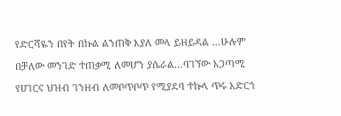የድርሻዬን በየት በኩል ልንጠቅ እያለ መላ ይዘይዳል …ሁሉም በቻለው መንገድ ተጠቃሚ ለመሆን ያሴራል…ባገኘው አጋጣሚ የሀገርና ህዝብ ገንዘብ ለመቦጥቦጥ የሚያደባ ተኩላ ጥሩ አድርጎ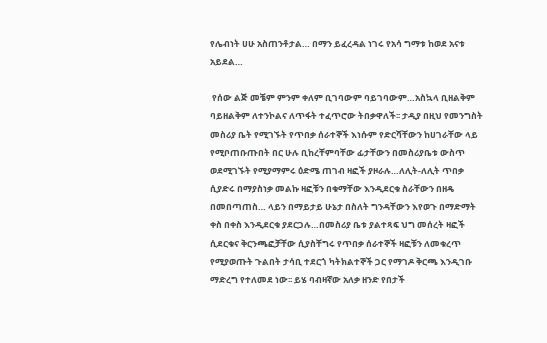የሌብነት ሀሁ አስጠንቶታል… በማን ይፈረዳል ነገሩ የአሳ ግማቱ ከወደ አናቱ አይደል…

 የሰው ልጅ መቼም ምንም ቀለም ቢገባውም ባይገባውም…አስኳላ ቢዘልቅም ባይዘልቅም ለተንኮልና ለጥፋት ተፈጥሮው ትበቃዋለች፡፡ ታዲያ በዚህ የመንግስት መስሪያ ቤት የሚገኙት የጥበቃ ሰራተኞች እነሱም የድርሻቸውን ከሀገራቸው ላይ የሚቦጠቡጡበት በር ሁሉ ቢከረቸምባቸው ፊታቸውን በመስሪያቤቱ ውስጥ ወደሚገኙት የሚያማምሩ ዕድሜ ጠገብ ዛፎች ያዞራሉ…ለሊት-ለሊት ጥበቃ ሲያድሩ በማያስነቃ መልኩ ዛፎቹን በቁማቸው እንዲደርቁ ስራቸውን በዘዴ በመበጣጠስ… ላይን በማይታይ ሁኔታ በስለት ግንዳቸውን እየወጉ በማድማት ቀስ በቀስ እንዲደርቁ ያደርጋሉ…በመስሪያ ቤቱ ያልተጻፍ ህግ መሰረት ዛፎች ሲደርቁና ቅርንጫፎቻቸው ሲያስቸግሩ የጥበቃ ሰራተኞች ዛፎቹን ለመቁረጥ የሚያወጡት ጉልበት ታሳቢ ተደርጎ ካትክልተኞች ጋር የማገዶ ቅርጫ እንዲገቡ ማድረግ የተለመደ ነው፡፡ ይሄ ባብዛኛው አለቃ ዘንድ የበታች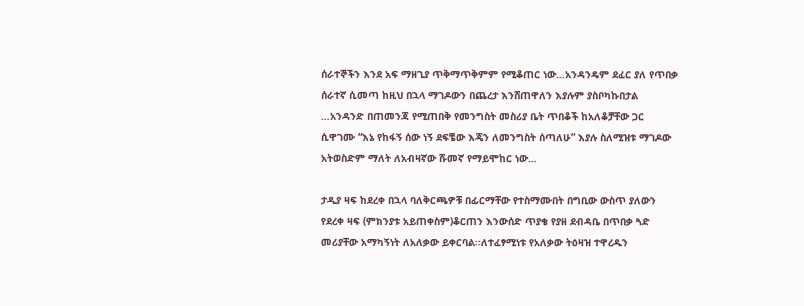ሰራተኞችን እንደ አፍ ማዘጊያ ጥቅማጥቅምም የሚቆጠር ነው…አንዳንዴም ደፈር ያለ የጥበቃ ሰራተኛ ሲመጣ ከዚህ በኋላ ማገዶውን በጨረታ እንሸጠዋለን እያሉም ያስቦካኩበታል …አንዳንድ በጠመንጃ የሚጠበቅ የመንግስት መስሪያ ቤት ጥበቆች ከአለቆቻቸው ጋር ሲዋገሙ “እኔ የከፋኝ ሰው ነኝ ደፍቼው እጄን ለመንግስት ሰጣለሁ” እያሉ ስለሚዝቱ ማገዶው አትወስድም ማለት ለአብዛኛው ሹመኛ የማይሞከር ነው…

ታዲያ ዛፍ ከደረቀ በኋላ ባለቅርጫዎቹ በፊርማቸው የተስማሙበት በግቢው ውስጥ ያለውን የደረቀ ዛፍ (ምክንያቱ አይጠቀስም)ቆርጠን እንውሰድ ጥያቄ የያዘ ደብዳቤ በጥበቃ ጓድ መሪያቸው አማካኝነት ለአለቃው ይቀርባል፡፡ለተፈፃሚነቱ የአለቃው ትዕዛዝ ተዋረዱን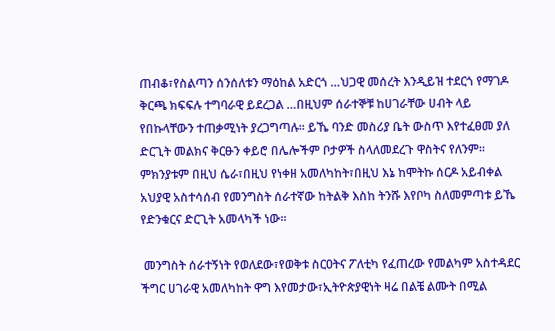ጠብቆ፣የስልጣን ሰንሰለቱን ማዕከል አድርጎ …ህጋዊ መሰረት እንዲይዝ ተደርጎ የማገዶ ቅርጫ ክፍፍሉ ተግባራዊ ይደረጋል …በዚህም ሰራተኞቹ ከሀገራቸው ሀብት ላይ የበኩላቸውን ተጠቃሚነት ያረጋግጣሉ፡፡ ይኼ ባንድ መስሪያ ቤት ውስጥ እየተፈፀመ ያለ ድርጊት መልክና ቅርፁን ቀይሮ በሌሎችም ቦታዎች ስላለመደረጉ ዋስትና የለንም፡፡ ምክንያቱም በዚህ ሴራ፣በዚህ የነቀዘ አመለካከት፣በዚህ እኔ ከሞትኩ ሰርዶ አይብቀል አህያዊ አስተሳሰብ የመንግስት ሰራተኛው ከትልቅ እስከ ትንሹ እየቦካ ስለመምጣቱ ይኼ የድንቁርና ድርጊት አመላካች ነው፡፡

 መንግስት ሰራተኝነት የወለደው፣የወቅቱ ስርዐትና ፖለቲካ የፈጠረው የመልካም አስተዳደር ችግር ሀገራዊ አመለካከት ዋግ እየመታው፣ኢትዮጵያዊነት ዛሬ በልቼ ልሙት በሚል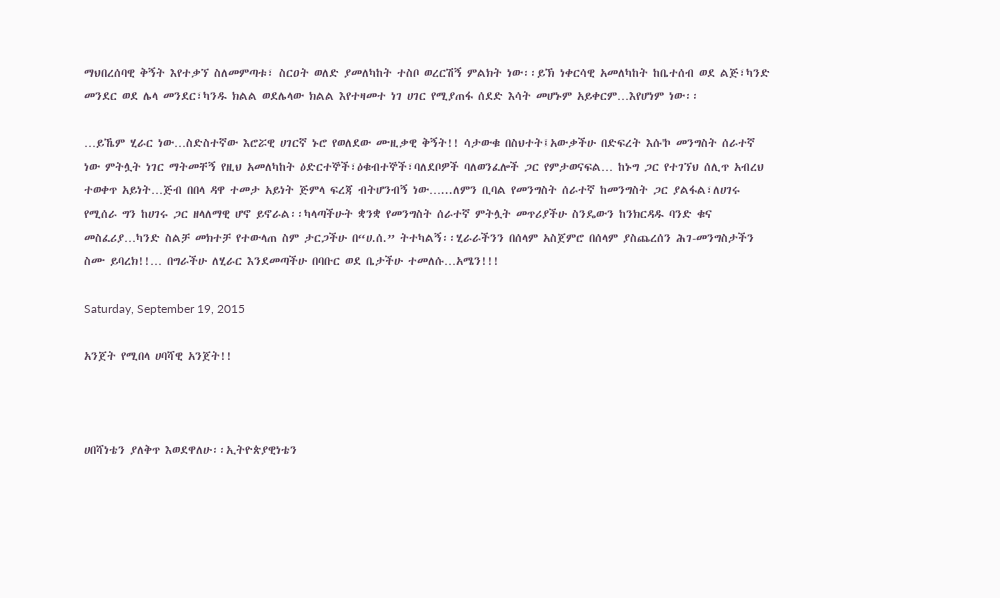ማህበረሰባዊ ቅኝት እየተቃኘ ስለመምጣቱ፣ ስርዐት ወለድ ያመለካከት ተስቦ ወረርሽኝ ምልክት ነው፡፡ይኽ ነቀርሳዊ አመለካከት ከቤተሰብ ወደ ልጅ፣ካንድ መንደር ወደ ሌላ መንደር፣ካንዱ ክልል ወደሌላው ክልል እየተዛመተ ነገ ሀገር የሚያጠፋ ሰደድ እሳት መሆኑም አይቀርም…እየሆነም ነው፡፡

…ይኼም ሂራር ነው…ስድስተኛው እሮሯዊ ሀገርኛ ኑሮ የወለደው ሙዚቃዊ ቅኝት!! ሳታውቁ በስህተት፤አውቃችሁ በድፍረት እሱ'ኮ መንግስት ሰራተኛ ነው ምትሏት ነገር ማትመቸኝ የዚህ አመለካከት ዕድርተኞች፣ዕቁብተኞች፣ባለደቦዎች ባለወንፈሎች ጋር የምታወናፍል… ከኑግ ጋር የተገኘህ ሰሊጥ አብረህ ተወቀጥ አይነት…ጅብ በበላ ዳዋ ተመታ አይነት ጅምላ ፍረጃ ብትሆንብኝ ነው…...ለምን ቢባል የመንግስት ሰራተኛ ከመንግስት ጋር ያልፋል፣ለሀገሩ የሚሰራ ግን ከሀገሩ ጋር ዘላለማዊ ሆኖ ይኖራል፡፡ካላጣችሁት ቋንቋ የመንግስት ሰራተኛ ምትሏት መጥሪያችሁ ስንዴውን ከንክርዳዱ ባንድ ቁና መስፈሪያ…ካንድ ስልቻ መክተቻ የተውላጠ ስም ታርጋችሁ በ“ሀ.ሰ.” ትተካልኝ፡፡ሂራራችንን በሰላም አስጀምሮ በሰላም ያስጨረሰን ሕገ-መንግስታችን ስሙ ይባረክ!!… በግራችሁ ለሂራር እንደመጣችሁ በባቡር ወደ ቤታችሁ ተመለሱ…አሜን!!!

Saturday, September 19, 2015

አንጀት የሚበላ ሀባሻዊ አንጀት!!



ሀበሻነቴን ያለቅጥ እወደዋለሁ፡፡ኢትዮጵያዊነቴን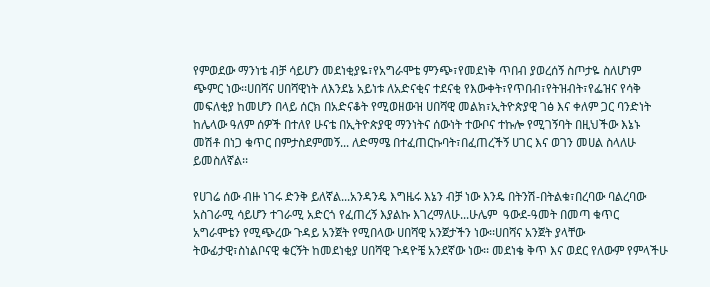የምወደው ማንነቴ ብቻ ሳይሆን መደነቂያዬ፣የአግራሞቴ ምንጭ፣የመደነቅ ጥበብ ያወረሰኝ ስጦታዬ ስለሆነም ጭምር ነው፡፡ሀበሻና ሀበሻዊነት ለእንደኔ አይነቱ ለአድናቂና ተደናቂ የእውቀት፣የጥበብ፣የትዝብት፣የፌዝና የሳቅ መፍለቂያ ከመሆን በላይ ሰርክ በአድናቆት የሚወዘውዝ ሀበሻዊ መልክ፣ኢትዮጵያዊ ገፅ እና ቀለም ጋር ባንድነት ከሌላው ዓለም ሰዎች በተለየ ሁናቴ በኢትዮጵያዊ ማንነትና ሰውነት ተውቦና ተኩሎ የሚገኝባት በዚህችው እኔኑ መሽቶ በነጋ ቁጥር በምታስደምመኝ... ለድማሜ በተፈጠርኩባት፣በፈጠረችኝ ሀገር እና ወገን መሀል ስላለሁ  ይመስለኛል፡፡

የሀገሬ ሰው ብዙ ነገሩ ድንቅ ይለኛል...አንዳንዴ እግዜሩ እኔን ብቻ ነው እንዴ በትንሽ-በትልቁ፣በረባው ባልረባው አስገራሚ ሳይሆን ተገራሚ አድርጎ የፈጠረኝ እያልኩ እገረማለሁ...ሁሌም  ዓውደ-ዓመት በመጣ ቁጥር አግራሞቴን የሚጭረው ጉዳይ አንጀት የሚበላው ሀበሻዊ አንጀታችን ነው፡፡ሀበሻና አንጀት ያላቸው ትውፊታዊ፣ስነልቦናዊ ቁርኝት ከመደነቂያ ሀበሻዊ ጉዳዮቼ አንደኛው ነው፡፡ መደነቄ ቅጥ እና ወደር የለውም የምላችሁ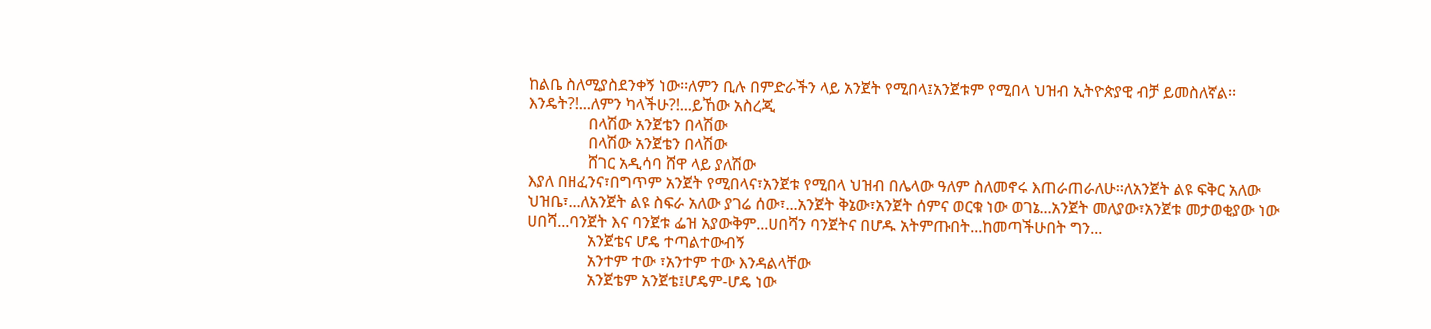ከልቤ ስለሚያስደንቀኝ ነው፡፡ለምን ቢሉ በምድራችን ላይ አንጀት የሚበላ፤አንጀቱም የሚበላ ህዝብ ኢትዮጵያዊ ብቻ ይመስለኛል፡፡እንዴት?!...ለምን ካላችሁ?!...ይኸው አስረጂ
               በላሽው አንጀቴን በላሽው
               በላሽው አንጀቴን በላሽው
               ሸገር አዲሳባ ሸዋ ላይ ያለሽው
እያለ በዘፈንና፣በግጥም አንጀት የሚበላና፣አንጀቱ የሚበላ ህዝብ በሌላው ዓለም ስለመኖሩ እጠራጠራለሁ፡፡ለአንጀት ልዩ ፍቅር አለው ህዝቤ፣...ለአንጀት ልዩ ስፍራ አለው ያገሬ ሰው፣...አንጀት ቅኔው፣አንጀት ሰምና ወርቁ ነው ወገኔ...አንጀት መለያው፣አንጀቱ መታወቂያው ነው ሀበሻ...ባንጀት እና ባንጀቱ ፌዝ አያውቅም...ሀበሻን ባንጀትና በሆዱ አትምጡበት...ከመጣችሁበት ግን...
               አንጀቴና ሆዴ ተጣልተውብኝ
               አንተም ተው ፣አንተም ተው እንዳልላቸው
               አንጀቴም አንጀቴ፤ሆዴም-ሆዴ ነው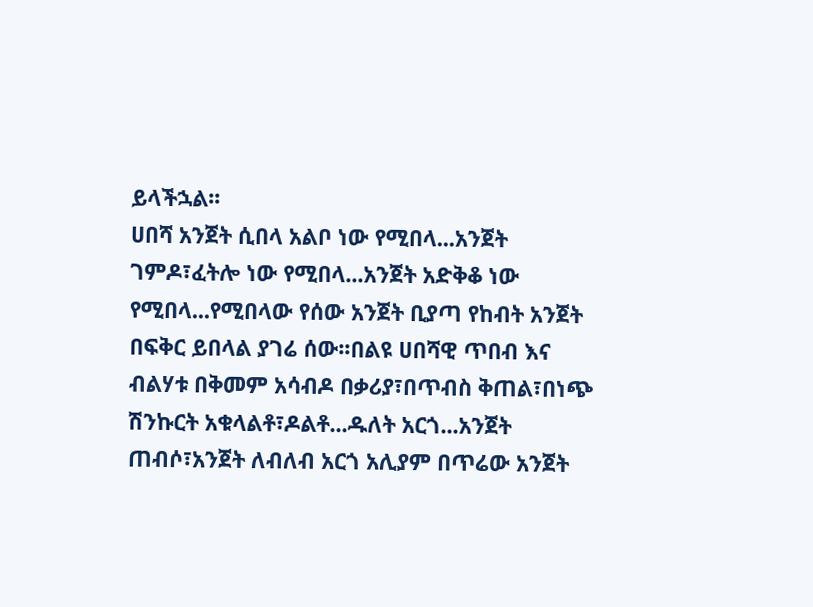ይላችኋል፡፡
ሀበሻ አንጀት ሲበላ አልቦ ነው የሚበላ...አንጀት ገምዶ፣ፈትሎ ነው የሚበላ...አንጀት አድቅቆ ነው የሚበላ...የሚበላው የሰው አንጀት ቢያጣ የከብት አንጀት በፍቅር ይበላል ያገሬ ሰው፡፡በልዩ ሀበሻዊ ጥበብ እና ብልሃቱ በቅመም አሳብዶ በቃሪያ፣በጥብስ ቅጠል፣በነጭ ሽንኩርት አቁላልቶ፣ዶልቶ...ዱለት አርጎ...አንጀት ጠብሶ፣አንጀት ለብለብ አርጎ አሊያም በጥሬው አንጀት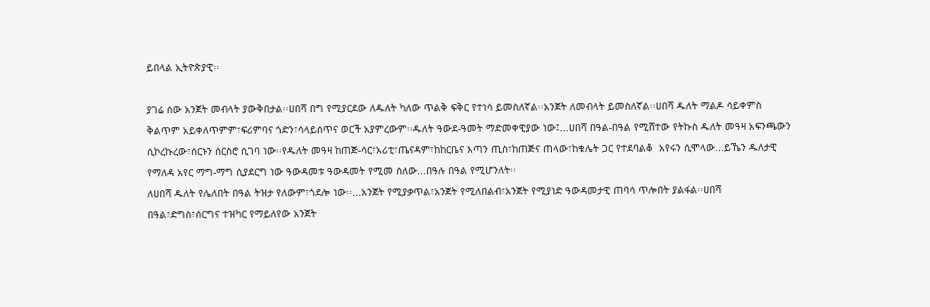ይበላል ኢትዮጵያዊ፡፡

ያገሬ ሰው አንጀት መብላት ያውቅበታል፡፡ሀበሻ በግ የሚያርደው ለዱለት ካለው ጥልቅ ፍቅር የተነሳ ይመስለኛል፡፡አንጀት ለመብላት ይመስለኛል፡፡ሀበሻ ዱለት ማልዶ ሳይቀምስ ቅልጥም አይቀለጥምም፣ፍሪምባና ጎድን፣ሳላይሰጥና ወርች አያምረውም፡፡ዱለት ዓውደ-ዓመት ማድመቀዊያው ነው፤...ሀበሻ በዓል-በዓል የሚሸተው የትኩስ ዱለት መዓዛ አፍንጫውን ሲኮረኩረው፣ሰርኑን ሰርስሮ ሲገባ ነው፡፡የዱለት መዓዛ ከጠጅ-ሳር፣አሪቲ፣ጤናዳም፣ከከርቤና እጣን ጢስ፣ከጠጅና ጠላው፣ከቁሌት ጋር የተደባልቆ  አየሩን ሲሞላው...ይኼን ዱለታዊ የማለዳ አየር ማግ-ማግ ሲያደርግ ነው ዓውዳመቱ ዓውዳመት የሚመ ስለው...በዓሉ በዓል የሚሆንለት፡፡
ለሀበሻ ዱለት የሌለበት በዓል ትዝታ የለውም፣ጎደሎ ነው፡፡...አንጀት የሚያቃጥል፣አንጀት የሚለበልብ፣አንጀት የሚያነድ ዓውዳመታዊ ጠባሳ ጥሎበት ያልፋል፡፡ሀበሻ በዓል፣ድግስ፣ሰርግና ተዝካር የማይለየው አንጀት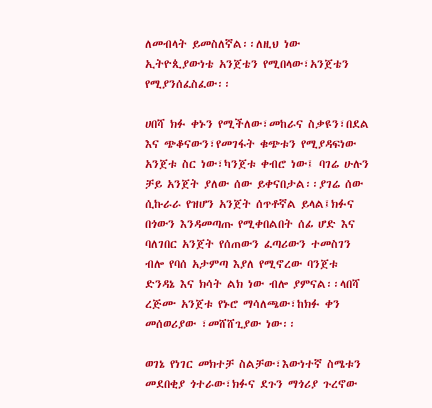ለመብላት ይመስለኛል፡፡ለዚህ ነው ኢትዮጲያውነቴ አንጀቴን የሚበላው፣አንጀቴን የሚያንሰፈስፈው፡፡

ሀበሻ ክፉ ቀኑን የሚችለው፣መከራና ስቃዩን፣በደል እና ጭቆናውን፣የመገፋት ቁጭቱን የሚያዳፍነው አንጀቱ ስር ነው፣ካንጀቱ ቀብሮ ነው፤ ባገሬ ሁሉን ቻይ አንጀት ያለው ሰው ይቀናበታል፡፡ያገሬ ሰው ሲኩራራ የዝሆን አንጀት ሰጥቶኛል ይላል፤ክፉና በጎውን እንዳመጣጡ የሚቀበልበት ሰፊ ሆድ እና ባለገበር አንጀት የሰጠውን ፈጣሪውን ተመስገን ብሎ የባሰ አታምጣ እያለ የሚኖረው ባንጀቱ ድንዳኔ እና ክሳት ልክ ነው ብሎ ያምናል፡፡ላበሻ ረጅሙ አንጀቱ የኑሮ ማሳለጫው፣ከክፉ ቀን መሰወሪያው ፣መሸሸጊያው ነው፡፡

ወገኔ የነገር መክተቻ ስልቻው፣እውነተኛ ስሜቱን መደበቂያ ጎተራው፣ክፉና ደጉን ማጎሪያ ጉረኖው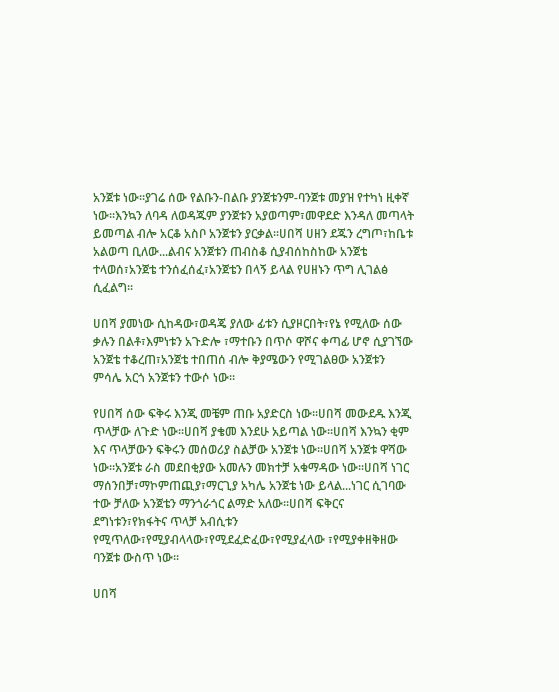አንጀቱ ነው፡፡ያገሬ ሰው የልቡን-በልቡ ያንጀቱንም-ባንጀቱ መያዝ የተካነ ዚቀኛ ነው፡፡እንኳን ለባዳ ለወዳጁም ያንጀቱን አያወጣም፣መዋደድ እንዳለ መጣላት ይመጣል ብሎ አርቆ አስቦ አንጀቱን ያርቃል፡፡ሀበሻ ሀዘን ደጁን ረግጦ፣ከቤቱ አልወጣ ቢለው...ልብና አንጀቱን ጠብስቆ ሲያብሰከስከው አንጀቴ ተላወሰ፣አንጀቴ ተንሰፈሰፈ፣አንጀቴን በላኝ ይላል የሀዘኑን ጥግ ሊገልፅ ሲፈልግ፡፡

ሀበሻ ያመነው ሲከዳው፣ወዳጄ ያለው ፊቱን ሲያዞርበት፣የኔ የሚለው ሰው ቃሉን በልቶ፣እምነቱን አጉድሎ ፣ማተቡን በጥሶ ዋሾና ቀጣፊ ሆኖ ሲያገኘው አንጀቴ ተቆረጠ፣አንጀቴ ተበጠሰ ብሎ ቅያሜውን የሚገልፀው አንጀቱን ምሳሌ አርጎ አንጀቱን ተውሶ ነው፡፡

የሀበሻ ሰው ፍቅሩ እንጂ መቼም ጠቡ አያድርስ ነው፡፡ሀበሻ መውደዱ እንጂ ጥላቻው ለጉድ ነው፡፡ሀበሻ ያቄመ እንደሁ አይጣል ነው፡፡ሀበሻ እንኳን ቂም እና ጥላቻውን ፍቅሩን መሰወሪያ ስልቻው አንጀቱ ነው፡፡ሀበሻ አንጀቱ ዋሻው ነው፡፡አንጀቱ ራስ መደበቂያው አመሉን መክተቻ አቁማዳው ነው፡፡ሀበሻ ነገር ማሰንበቻ፣ማኮምጠጪያ፣ማርጊያ አካሌ አንጀቴ ነው ይላል...ነገር ሲገባው ተው ቻለው አንጀቴን ማንጎራጎር ልማድ አለው፡፡ሀበሻ ፍቅርና ደግነቱን፣የክፋትና ጥላቻ አብሲቱን የሚጥለው፣የሚያብላላው፣የሚደፈድፈው፣የሚያፈላው ፣የሚያቀዘቅዘው ባንጀቱ ውስጥ ነው፡፡

ሀበሻ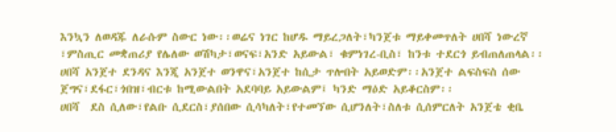እንኳን ለወዳጁ ለራሱም ስውር ነው፡፡ወሬና ነገር ከሆዱ ማይረጋለት፣ካንጀቱ ማይቀመጥለት ሀበሻ ነውረኛ ፣ምስጢር መቋጠሪያ የሌለው ወሽካታ፣ወናፍ፣አንድ አይውል፣ ቁምነገረ-ቢስ፣ ከንቱ ተደርጎ ይብጠለጠላል፡፡ሀበሻ አንጀተ ደንዳና እንጂ አንጀተ ወንዋና፣አንጀተ ከሲታ ጥሎበት አይወድም፡፡አንጀተ ልፍስፍስ ሰው ጀግና፣ደፋር፣ጎበዝ፣ብርቱ ከሚውልበት አደባባይ አይውልም፤ ካንድ ማዕድ አይቆርስም፡፡
ሀበሻ  ደስ ሲለው፣የልቡ ሲደርስ፣ያሰበው ሲሳካለት፣የተመኘው ሲሆንለት፣ስለቱ ሲሰምርለት አንጀቴ ቂቤ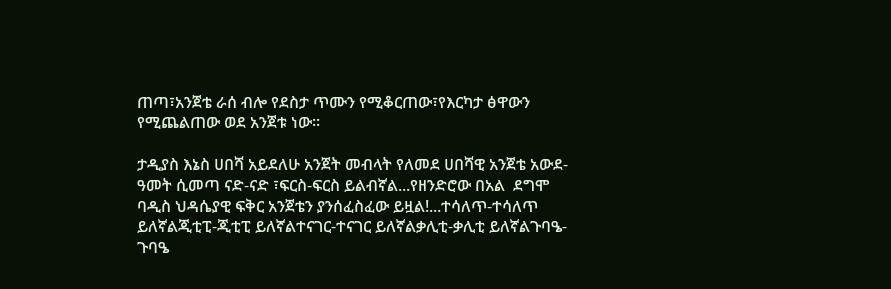ጠጣ፣አንጀቴ ራሰ ብሎ የደስታ ጥሙን የሚቆርጠው፣የእርካታ ፅዋውን የሚጨልጠው ወደ አንጀቱ ነው፡፡

ታዲያስ እኔስ ሀበሻ አይደለሁ አንጀት መብላት የለመደ ሀበሻዊ አንጀቴ አውደ-ዓመት ሲመጣ ናድ-ናድ ፣ፍርስ-ፍርስ ይልብኛል...የዘንድሮው በአል  ደግሞ ባዲስ ህዳሴያዊ ፍቅር አንጀቴን ያንሰፈስፈው ይዟል!...ተሳለጥ-ተሳለጥ ይለኛልጂቲፒ-ጂቲፒ ይለኛልተናገር-ተናገር ይለኛልቃሊቲ-ቃሊቲ ይለኛልጉባዔ-ጉባዔ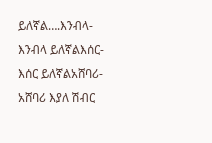ይለኛል….እንብላ-እንብላ ይለኛልእሰር-እሰር ይለኛልአሸባሪ-አሸባሪ እያለ ሽብር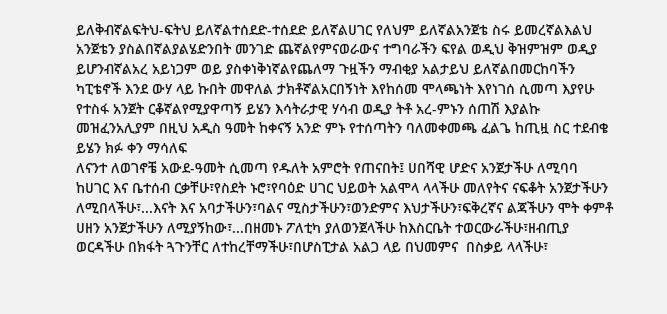ይለቅብኛልፍትህ-ፍትህ ይለኛልተሰደድ-ተሰደድ ይለኛልሀገር የለህም ይለኛልአንጀቴ ስሩ ይመረኛልእልህ አንጀቴን ያስልበኛልያልሄድንበት መንገድ ጨኛልየምናወራውና ተግባራችን ፍየል ወዲህ ቅዝምዝም ወዲያ ይሆንብኛልአረ አይነጋም ወይ ያስቀነቅነኛልየጨለማ ጉዟችን ማብቂያ አልታይህ ይለኛልበመርከባችን ካፒቴኖች እንደ ውሃ ላይ ኩበት መዋለል ታክቶኛልአርበኝነት እየከሰመ ሞላጫነት እየነገሰ ሲመጣ እያየሁ የተስፋ አንጀት ርቆኛልየሚያዋጣኝ ይሄን እሳትራታዊ ሃሳብ ወዲያ ትቶ አረ-ምኑን ሰጠሽ እያልኩ መዝፈንአሊያም በዚህ አዲስ ዓመት ከቀናኝ አንድ ምኑ የተሰጣትን ባለመቀመጫ ፈልጌ ከጢዟ ስር ተደብቄ ይሄን ክፉ ቀን ማሳለፍ
ለናንተ ለወገኖቼ አውደ-ዓመት ሲመጣ የዱለት አምሮት የጠናበት፤ ሀበሻዊ ሆድና አንጀታችሁ ለሚባባ ከሀገር እና ቤተሰብ ርቃቸሁ፣የስደት ኑሮ፣የባዕድ ሀገር ህይወት አልሞላ ላላችሁ መለየትና ናፍቆት አንጀታችሁን ለሚበላችሁ፣...እናት እና አባታችሁን፣ባልና ሚስታችሁን፣ወንድምና እህታችሁን፣ፍቅረኛና ልጃችሁን ሞት ቀምቶ ሀዘን አንጀታችሁን ለሚያኝከው፣...በዘመኑ ፖለቲካ ያለወንጀላችሁ ከእስርቤት ተወርውራችሁ፣ዘብጢያ ወርዳችሁ በክፋት ጓጉንቸር ለተከረቸማችሁ፣በሆስፒታል አልጋ ላይ በህመምና  በስቃይ ላላችሁ፣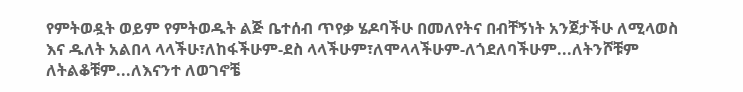የምትወዷት ወይም የምትወዱት ልጅ ቤተሰብ ጥየቃ ሄዶባችሁ በመለየትና በብቸኝነት አንጀታችሁ ለሚላወስ እና ዱለት አልበላ ላላችሁ፣ለከፋችሁም-ደስ ላላችሁም፣ለሞላላችሁም-ለጎደለባችሁም...ለትንሾቹም ለትልቆቹም...ለእናንተ ለወገኖቼ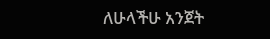ለሁላችሁ አንጀት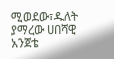ሚወደው፣ዱለት ያማረው ሀበሻዊ አንጀቴ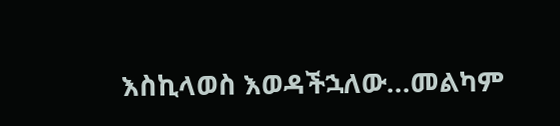እስኪላወስ እወዳችኋለው...መልካም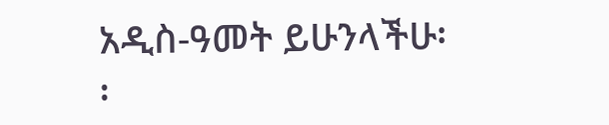አዲስ-ዓመት ይሁንላችሁ፡፡